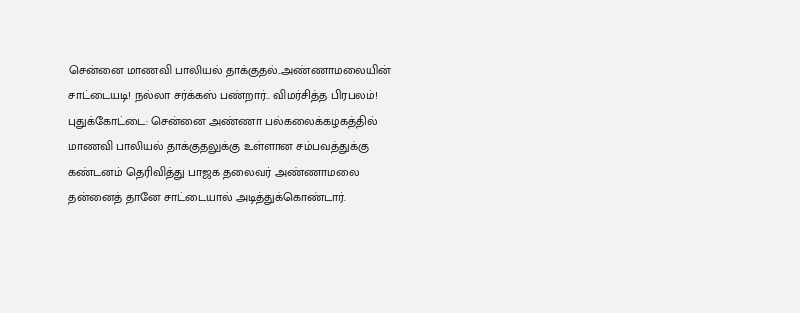சென்னை மாணவி பாலியல் தாக்குதல்..அண்ணாமலையின் சாட்டையடி! நல்லா சர்க்கஸ் பண்றார்.. விமர்சித்த பிரபலம்!
புதுக்கோட்டை: சென்னை அண்ணா பல்கலைக்கழகத்தில் மாணவி பாலியல் தாக்குதலுக்கு உள்ளான சம்பவத்துக்கு கண்டனம் தெரிவித்து பாஜக தலைவர் அண்ணாமலை தன்னைத் தானே சாட்டையால் அடித்துக்கொண்டார்.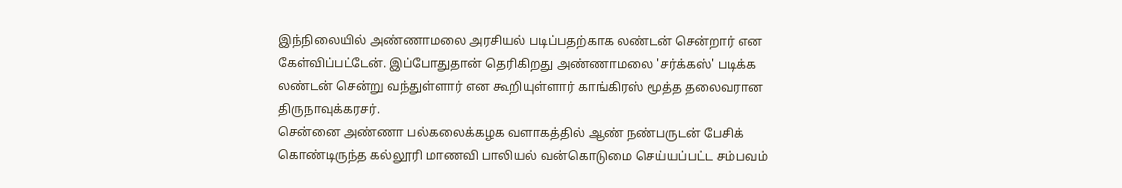இந்நிலையில் அண்ணாமலை அரசியல் படிப்பதற்காக லண்டன் சென்றார் என கேள்விப்பட்டேன். இப்போதுதான் தெரிகிறது அண்ணாமலை 'சர்க்கஸ்' படிக்க லண்டன் சென்று வந்துள்ளார் என கூறியுள்ளார் காங்கிரஸ் மூத்த தலைவரான திருநாவுக்கரசர்.
சென்னை அண்ணா பல்கலைக்கழக வளாகத்தில் ஆண் நண்பருடன் பேசிக் கொண்டிருந்த கல்லூரி மாணவி பாலியல் வன்கொடுமை செய்யப்பட்ட சம்பவம்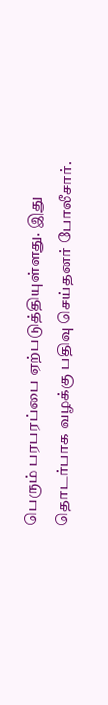பெரும் பரபரப்பை ஏற்படுத்தியுள்ளது. இது தொடர்பாக வழக்கு பதிவு செய்தனர் போலீசார்.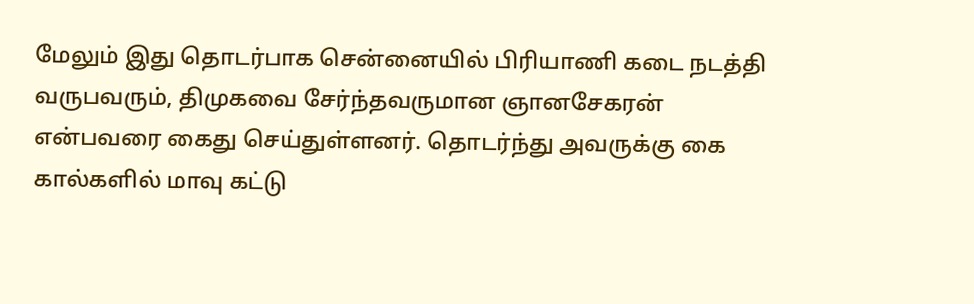மேலும் இது தொடர்பாக சென்னையில் பிரியாணி கடை நடத்தி வருபவரும், திமுகவை சேர்ந்தவருமான ஞானசேகரன் என்பவரை கைது செய்துள்ளனர். தொடர்ந்து அவருக்கு கை கால்களில் மாவு கட்டு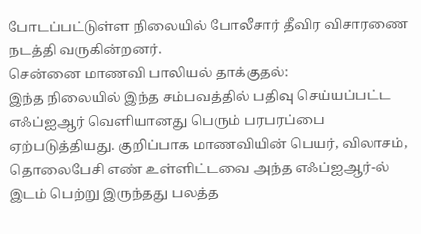போடப்பட்டுள்ள நிலையில் போலீசார் தீவிர விசாரணை நடத்தி வருகின்றனர்.
சென்னை மாணவி பாலியல் தாக்குதல்:
இந்த நிலையில் இந்த சம்பவத்தில் பதிவு செய்யப்பட்ட எஃப்ஐஆர் வெளியானது பெரும் பரபரப்பை ஏற்படுத்தியது. குறிப்பாக மாணவியின் பெயர், விலாசம், தொலைபேசி எண் உள்ளிட்டவை அந்த எஃப்ஐஆர்-ல் இடம் பெற்று இருந்தது பலத்த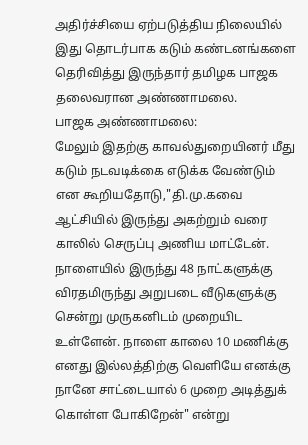அதிர்ச்சியை ஏற்படுத்திய நிலையில் இது தொடர்பாக கடும் கண்டனங்களை தெரிவித்து இருந்தார் தமிழக பாஜக தலைவரான அண்ணாமலை.
பாஜக அண்ணாமலை:
மேலும் இதற்கு காவல்துறையினர் மீது கடும் நடவடிக்கை எடுக்க வேண்டும் என கூறியதோடு,"தி.மு.கவை ஆட்சியில் இருந்து அகற்றும் வரை காலில் செருப்பு அணிய மாட்டேன். நாளையில் இருந்து 48 நாட்களுக்கு விரதமிருந்து அறுபடை வீடுகளுக்கு சென்று முருகனிடம் முறையிட உள்ளேன். நாளை காலை 10 மணிக்கு எனது இல்லத்திற்கு வெளியே எனக்கு நானே சாட்டையால் 6 முறை அடித்துக் கொள்ள போகிறேன்" என்று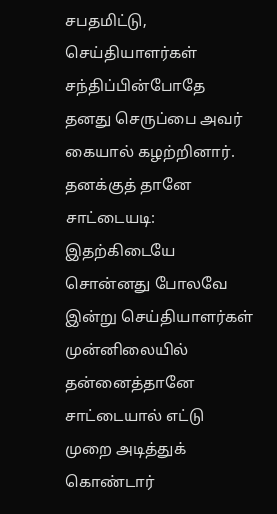சபதமிட்டு, செய்தியாளர்கள் சந்திப்பின்போதே தனது செருப்பை அவர் கையால் கழற்றினார்.
தனக்குத் தானே சாட்டையடி:
இதற்கிடையே சொன்னது போலவே இன்று செய்தியாளர்கள் முன்னிலையில் தன்னைத்தானே சாட்டையால் எட்டு முறை அடித்துக் கொண்டார்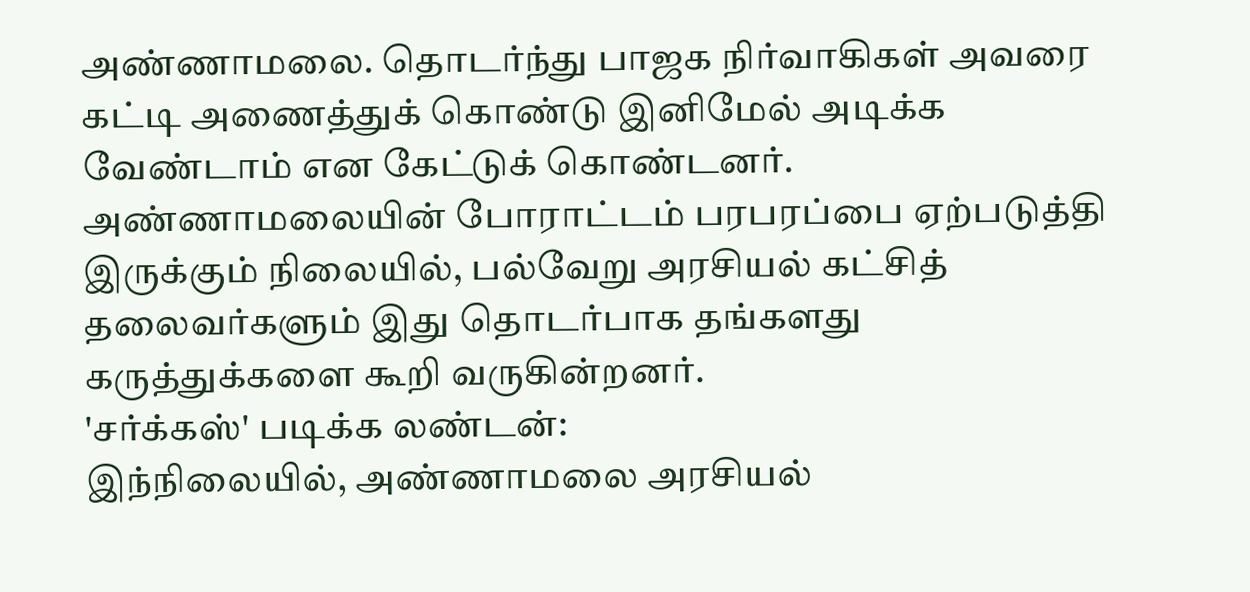அண்ணாமலை. தொடர்ந்து பாஜக நிர்வாகிகள் அவரை கட்டி அணைத்துக் கொண்டு இனிமேல் அடிக்க வேண்டாம் என கேட்டுக் கொண்டனர். அண்ணாமலையின் போராட்டம் பரபரப்பை ஏற்படுத்தி இருக்கும் நிலையில், பல்வேறு அரசியல் கட்சித் தலைவர்களும் இது தொடர்பாக தங்களது கருத்துக்களை கூறி வருகின்றனர்.
'சர்க்கஸ்' படிக்க லண்டன்:
இந்நிலையில், அண்ணாமலை அரசியல்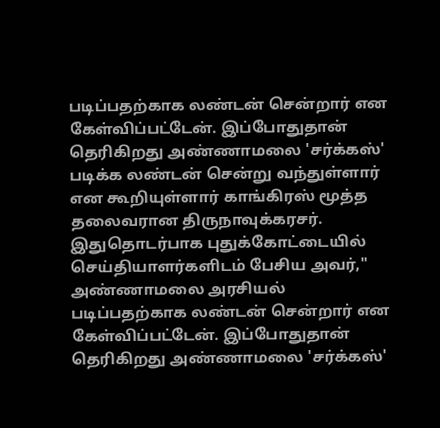படிப்பதற்காக லண்டன் சென்றார் என கேள்விப்பட்டேன். இப்போதுதான் தெரிகிறது அண்ணாமலை 'சர்க்கஸ்' படிக்க லண்டன் சென்று வந்துள்ளார் என கூறியுள்ளார் காங்கிரஸ் மூத்த தலைவரான திருநாவுக்கரசர். இதுதொடர்பாக புதுக்கோட்டையில் செய்தியாளர்களிடம் பேசிய அவர்," அண்ணாமலை அரசியல் படிப்பதற்காக லண்டன் சென்றார் என கேள்விப்பட்டேன். இப்போதுதான் தெரிகிறது அண்ணாமலை 'சர்க்கஸ்'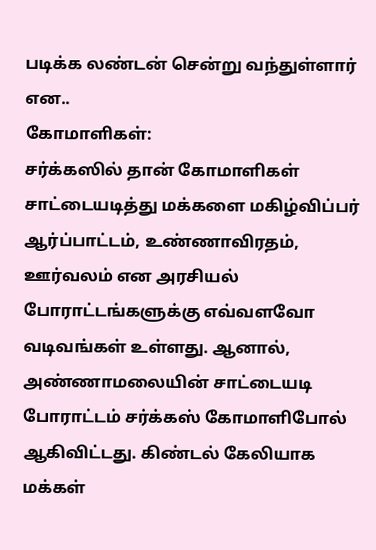படிக்க லண்டன் சென்று வந்துள்ளார் என..
கோமாளிகள்:
சர்க்கஸில் தான் கோமாளிகள் சாட்டையடித்து மக்களை மகிழ்விப்பர் ஆர்ப்பாட்டம், உண்ணாவிரதம், ஊர்வலம் என அரசியல் போராட்டங்களுக்கு எவ்வளவோ வடிவங்கள் உள்ளது. ஆனால், அண்ணாமலையின் சாட்டையடி போராட்டம் சர்க்கஸ் கோமாளிபோல் ஆகிவிட்டது. கிண்டல் கேலியாக மக்கள்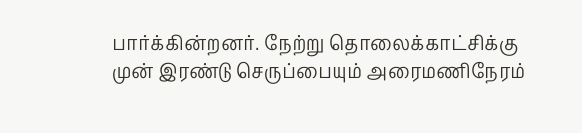பார்க்கின்றனர். நேற்று தொலைக்காட்சிக்கு முன் இரண்டு செருப்பையும் அரைமணிநேரம்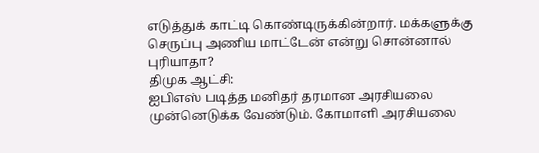எடுத்துக் காட்டி கொண்டிருக்கின்றார். மக்களுக்கு செருப்பு அணிய மாட்டேன் என்று சொன்னால் புரியாதா?
திமுக ஆட்சி:
ஐபிஎஸ் படித்த மனிதர் தரமான அரசியலை முன்னெடுக்க வேண்டும். கோமாளி அரசியலை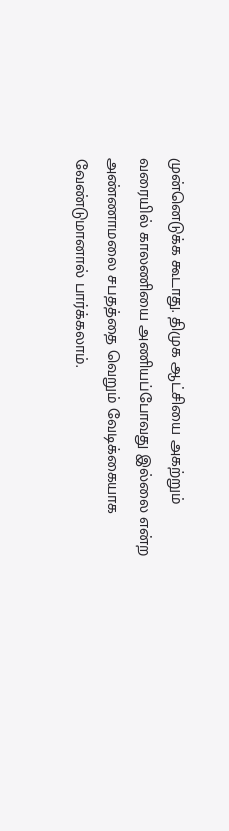முன்னெடுக்க கூடாது. திமுக ஆட்சியை அகற்றும் வரையில் காலணியை அணியப்போவது இல்லை என்ற அண்ணாமலை சபதத்தை வெறும் வேடிக்கையாக வேண்டுமானால் பார்க்கலாம்.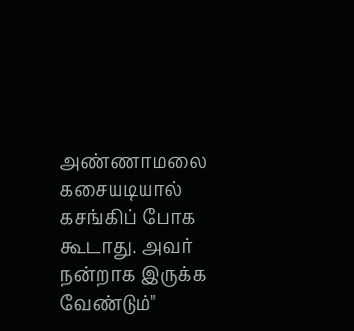அண்ணாமலை கசையடியால் கசங்கிப் போக கூடாது. அவர் நன்றாக இருக்க வேண்டும்"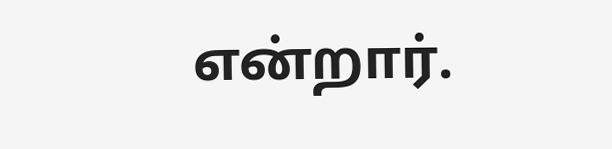என்றார்.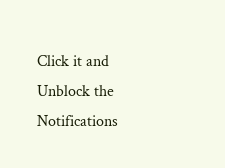Click it and Unblock the Notifications